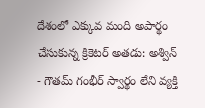దేశంలో ఎక్కువ మంది అపార్థం చేసుకున్న క్రికెటర్ అతడు: అశ్విన్
- గౌతమ్ గంభీర్ స్వార్థం లేని వ్యక్తి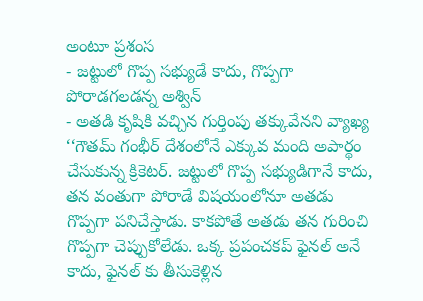అంటూ ప్రశంస
- జట్టులో గొప్ప సభ్యుడే కాదు, గొప్పగా పోరాడగలడన్న అశ్విన్
- అతడి కృషికి వచ్చిన గుర్తింపు తక్కువేనని వ్యాఖ్య
‘‘గౌతమ్ గంభీర్ దేశంలోనే ఎక్కువ మంది అపార్థం చేసుకున్న క్రికెటర్. జట్టులో గొప్ప సభ్యుడిగానే కాదు, తన వంతుగా పోరాడే విషయంలోనూ అతడు గొప్పగా పనిచేస్తాడు. కాకపోతే అతడు తన గురించి గొప్పగా చెప్పుకోలేడు. ఒక్క ప్రపంచకప్ ఫైనల్ అనే కాదు, ఫైనల్ కు తీసుకెళ్లిన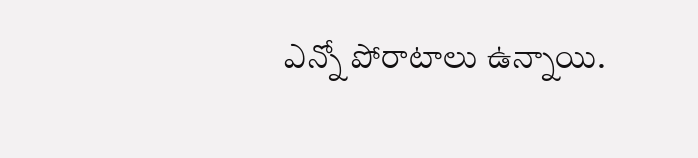ఎన్నో పోరాటాలు ఉన్నాయి.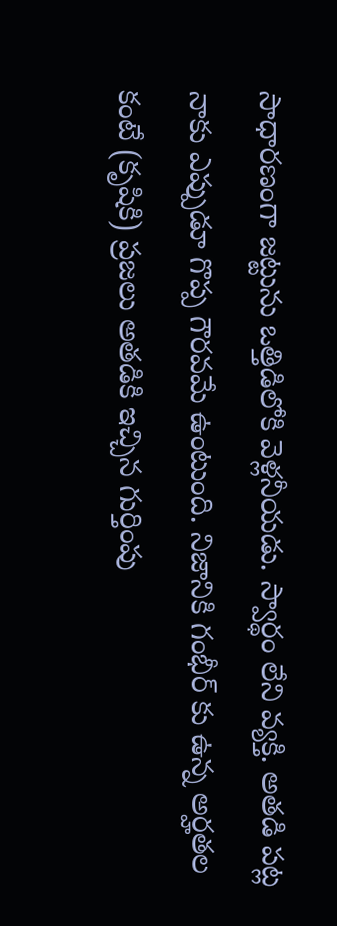సాధారణంగా జట్టును ఒత్తిడిలోకి వెళ్లనీయడు. స్వార్థం లేని వ్యక్తి. అతడి పట్ల నాకు ఎప్పుడూ గొప్ప గౌరవమే ఉంటుంది. నిజానికి గంభీర్ కు ఉన్న అర్హతల కంటే (కృషికి) ప్రజలు అతడికి ఇచ్చిన గుర్తింపు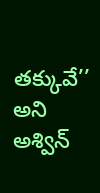తక్కువే’’ అని అశ్విన్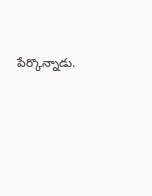పేర్కొన్నాడు.